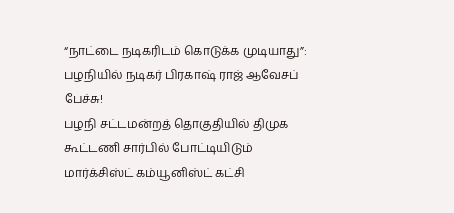“நாட்டை நடிகரிடம் கொடுக்க முடியாது”: பழநியில் நடிகர் பிரகாஷ் ராஜ் ஆவேசப் பேச்சு!
பழநி சட்டமன்றத் தொகுதியில் திமுக கூட்டணி சார்பில் போட்டியிடும் மார்க்சிஸ்ட் கம்யூனிஸ்ட் கட்சி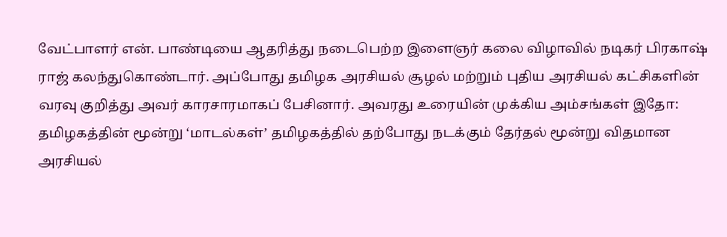வேட்பாளர் என். பாண்டியை ஆதரித்து நடைபெற்ற இளைஞர் கலை விழாவில் நடிகர் பிரகாஷ் ராஜ் கலந்துகொண்டார். அப்போது தமிழக அரசியல் சூழல் மற்றும் புதிய அரசியல் கட்சிகளின் வரவு குறித்து அவர் காரசாரமாகப் பேசினார். அவரது உரையின் முக்கிய அம்சங்கள் இதோ: தமிழகத்தின் மூன்று ‘மாடல்கள்’ தமிழகத்தில் தற்போது நடக்கும் தேர்தல் மூன்று விதமான அரசியல்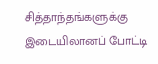சித்தாந்தங்களுக்கு இடையிலானப் போட்டி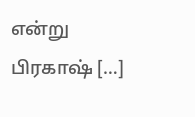என்று பிரகாஷ் […]